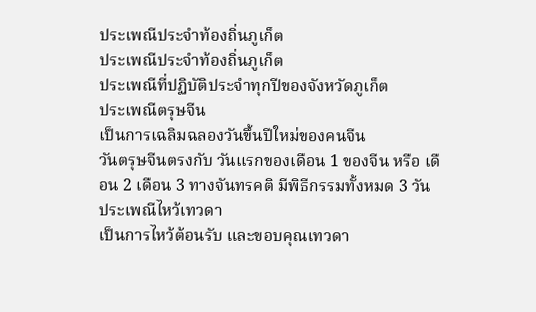ประเพณีประจำท้องถิ่นภูเก็ต
ประเพณีประจำท้องถิ่นภูเก็ต
ประเพณีที่ปฏิบัติประจำทุกปีของจังหวัดภูเก็ต
ประเพณีตรุษจีน
เป็นการเฉลิมฉลองวันขึ้นปีใหม่ของคนจีน
วันตรุษจีนตรงกับ วันแรกของเดือน 1 ของจีน หรือ เดือน 2 เดือน 3 ทางจันทรคติ มีพิธีกรรมทั้งหมด 3 วัน
ประเพณีไหว้เทวดา
เป็นการไหว้ต้อนรับ และขอบคุณเทวดา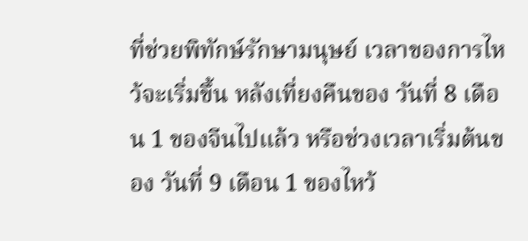ที่ช่วยพิทักษ์รักษามนุษย์ เวลาของการไหว้จะเริ่มขึ้น หลังเที่ยงคืนของ วันที่ 8 เดือน 1 ของจีนไปแล้ว หรือช่วงเวลาเริ่มต้นของ วันที่ 9 เดือน 1 ของไหว้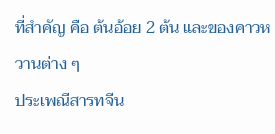ที่สำคัญ คือ ต้นอ้อย 2 ต้น และของคาวหวานต่าง ๆ
ประเพณีสารทจีน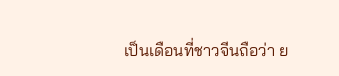เป็นเดือนที่ชาวจีนถือว่า ย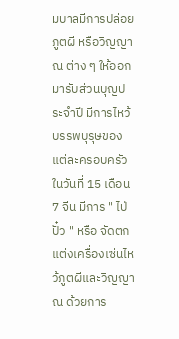มบาลมีการปล่อยภูตผี หรือวิญญาณ ต่าง ๆ ให้ออกมารับส่วนบุญประจำปี มีการไหว้บรรพบุรุษของแต่ละครอบครัว ในวันที่ 15 เดือน 7 จีน มีการ " ไป่ปั๋ว " หรือ จัดตกแต่งเครื่องเซ่นไหว้ภูตผีและวิญญาณ ด้วยการ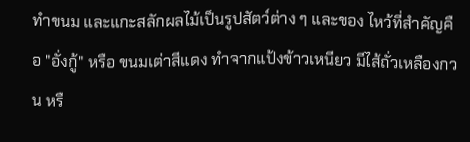ทำขนม และแกะสลักผลไม้เป็นรูปสัตว์ต่าง ๆ และของ ไหว้ที่สำคัญคือ "อั่งกู้" หรือ ขนมเต่าสีแดง ทำจากแป้งข้าวเหนียว มีไส้ถั่วเหลืองกวน หรื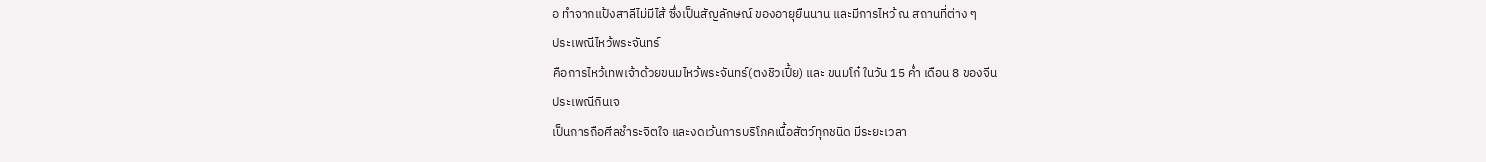อ ทำจากแป้งสาลีไม่มีไส้ ซึ่งเป็นสัญลักษณ์ ของอายุยืนนาน และมีการไหว้ ณ สถานที่ต่าง ๆ
ประเพณีไหว้พระจันทร์
คือการไหว้เทพเจ้าด้วยขนมไหว้พระจันทร์(ตงชิวเปี้ย) และ ขนมโก๋ ในวัน 15 ค่ำ เดือน 8 ของจีน
ประเพณีกินเจ
เป็นการถือศีลชำระจิตใจ และงดเว้นการบริโภคเนื้อสัตว์ทุกชนิด มีระยะเวลา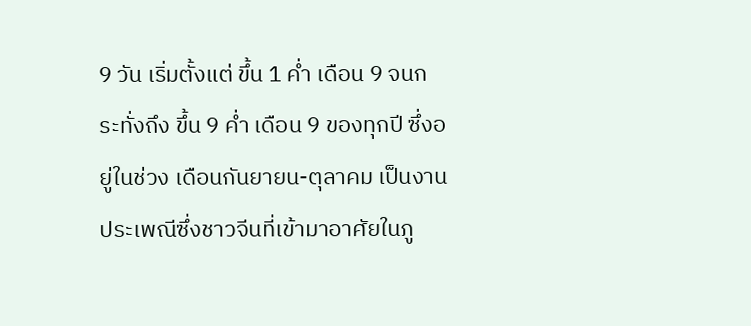9 วัน เริ่มตั้งแต่ ขึ้น 1 ค่ำ เดือน 9 จนกระทั่งถึง ขึ้น 9 ค่ำ เดือน 9 ของทุกปี ซึ่งอยู่ในช่วง เดือนกันยายน-ตุลาคม เป็นงานประเพณีซึ่งชาวจีนที่เข้ามาอาศัยในภู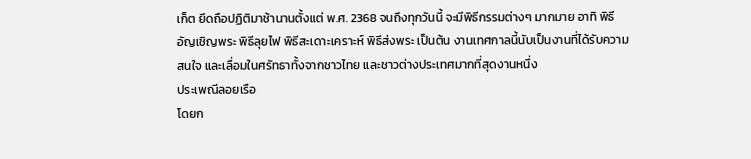เก็ต ยึดถือปฏิติมาช้านานตั้งแต่ พ.ศ. 2368 จนถึงทุกวันนี้ จะมีพิธีกรรมต่างๆ มากมาย อาทิ พิธีอัญเชิญพระ พิธีลุยไฟ พิธีสะเดาะเคราะห์ พิธีส่งพระ เป็นต้น งานเทศกาลนี้นับเป็นงานที่ได้รับความสนใจ และเลื่อมในศรัทธาทั้งจากชาวไทย และชาวต่างประเทศมากที่สุดงานหนึ่ง
ประเพณีลอยเรือ
โดยก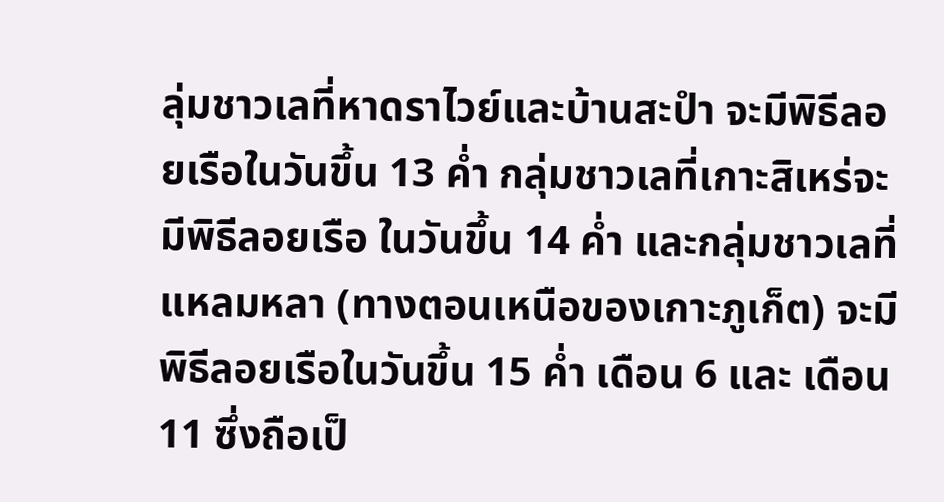ลุ่มชาวเลที่หาดราไวย์และบ้านสะปำ จะมีพิธีลอยเรือในวันขึ้น 13 ค่ำ กลุ่มชาวเลที่เกาะสิเหร่จะมีพิธีลอยเรือ ในวันขึ้น 14 ค่ำ และกลุ่มชาวเลที่แหลมหลา (ทางตอนเหนือของเกาะภูเก็ต) จะมีพิธีลอยเรือในวันขึ้น 15 ค่ำ เดือน 6 และ เดือน 11 ซึ่งถือเป็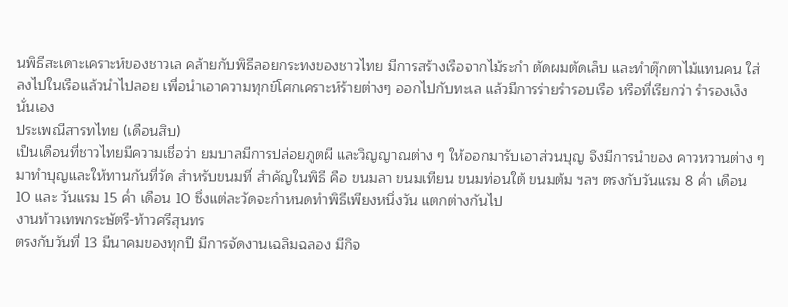นพิธีสะเดาะเคราะห์ของชาวเล คล้ายกับพิธีลอยกระทงของชาวไทย มีการสร้างเรือจากไม้ระกำ ตัดผมตัดเล็บ และทำตุ๊กตาไม้แทนคน ใส่ลงไปในเรือแล้วนำไปลอย เพื่อนำเอาความทุกข์โศกเคราะห์ร้ายต่างๆ ออกไปกับทะเล แล้วมีการร่ายรำรอบเรือ หรือที่เรียกว่า รำรองเง็ง นั่นเอง
ประเพณีสารทไทย (เดือนสิบ)
เป็นเดือนที่ชาวไทยมีความเชื่อว่า ยมบาลมีการปล่อยภูตผี และวิญญาณต่าง ๆ ให้ออกมารับเอาส่วนบุญ จึงมีการนำของ คาวหวานต่าง ๆ มาทำบุญและให้ทานกันที่วัด สำหรับขนมที่ สำคัญในพิธี คือ ขนมลา ขนมเทียน ขนมท่อนใต้ ขนมต้ม ฯลฯ ตรงกับวันแรม 8 ค่ำ เดือน 10 และ วันแรม 15 ค่ำ เดือน 10 ซึ่งแต่ละวัดจะกำหนดทำพิธีเพียงหนึ่งวัน แตกต่างกันไป
งานท้าวเทพกระษัตรี-ท้าวศรีสุนทร
ตรงกับวันที่ 13 มีนาคมของทุกปี มีการจัดงานเฉลิมฉลอง มีกิจ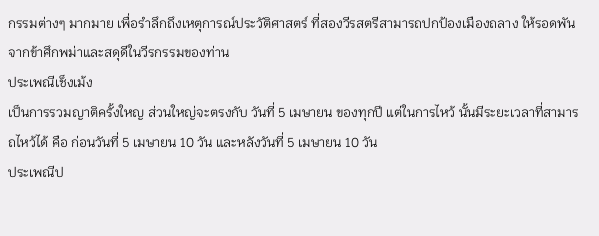กรรมต่างๆ มากมาย เพื่อรำลึกถึงเหตุการณ์ประวัติศาสตร์ ที่สองวีรสตรีสามารถปกป้องเมืองถลาง ให้รอดพันจากข้าศึกพม่าและสดุดีในวีรกรรมของท่าน
ประเพณีเช็งเม้ง
เป็นการรวมญาติครั้งใหญ ส่วนใหญ่จะตรงกับ วันที่ 5 เมษายน ของทุกปี แต่ในการไหว้ นั้นมีระยะเวลาที่สามารถไหว้ได้ คือ ก่อนวันที่ 5 เมษายน 10 วัน และหลังวันที่ 5 เมษายน 10 วัน
ประเพณีป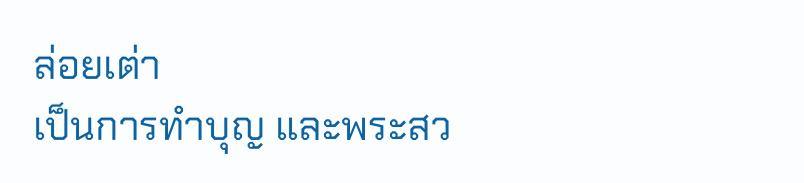ล่อยเต่า
เป็นการทำบุญ และพระสว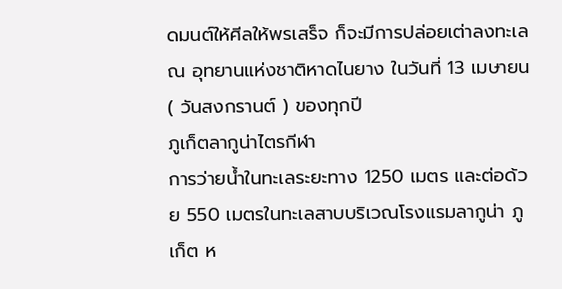ดมนต์ให้ศีลให้พรเสร็จ ก็จะมีการปล่อยเต่าลงทะเล ณ อุทยานแห่งชาติหาดไนยาง ในวันที่ 13 เมษายน ( วันสงกรานต์ ) ของทุกปี
ภูเก็ตลากูน่าไตรกีฬา
การว่ายน้ำในทะเลระยะทาง 1250 เมตร และต่อด้วย 550 เมตรในทะเลสาบบริเวณโรงแรมลากูน่า ภูเก็ต ห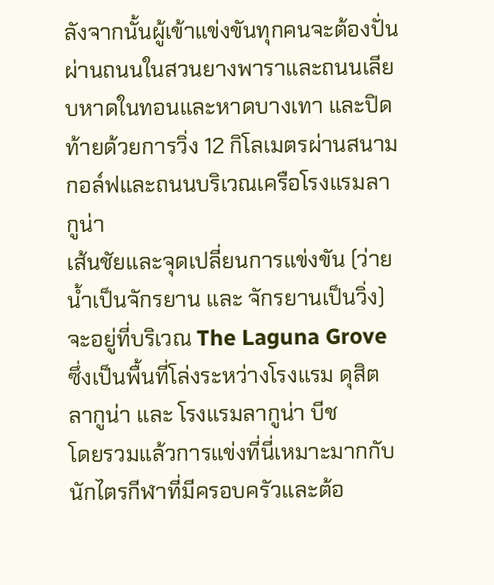ลังจากนั้นผู้เข้าแข่งขันทุกคนจะต้องปั่นผ่านถนนในสวนยางพาราและถนนเลียบหาดในทอนและหาดบางเทา และปิดท้ายด้วยการวิ่ง 12 กิโลเมตรผ่านสนามกอล์ฟและถนนบริเวณเครือโรงแรมลากูน่า
เส้นชัยและจุดเปลี่ยนการแข่งขัน (ว่ายน้ำเป็นจักรยาน และ จักรยานเป็นวิ่ง) จะอยู่ที่บริเวณ The Laguna Grove ซึ่งเป็นพื้นที่โล่งระหว่างโรงแรม ดุสิต ลากูน่า และ โรงแรมลากูน่า บีช
โดยรวมแล้วการแข่งที่นี่เหมาะมากกับนักไตรกีฬาที่มีครอบครัวและต้อ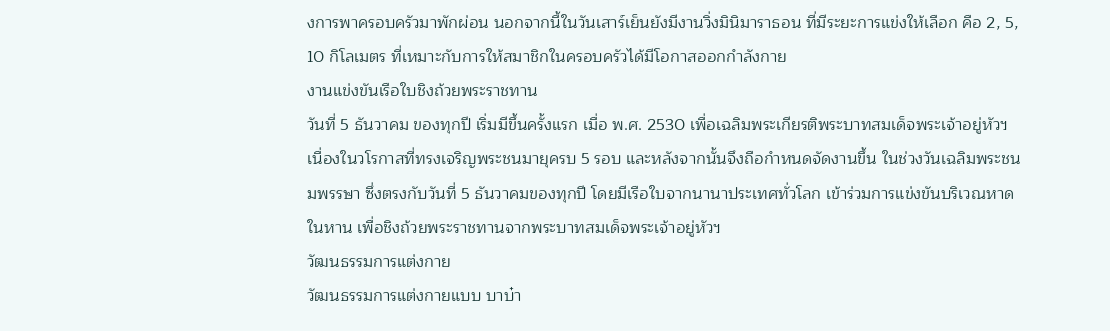งการพาครอบครัวมาพักผ่อน นอกจากนี้ในวันเสาร์เย็นยังมีงานวิ่งมินิมาราธอน ที่มีระยะการแข่งให้เลือก คือ 2, 5, 10 กิโลเมตร ที่เหมาะกับการให้สมาชิกในครอบครัวได้มีโอกาสออกกำลังกาย
งานแข่งขันเรือใบชิงถ้วยพระราชทาน
วันที่ 5 ธันวาคม ของทุกปี เริ่มมีขึ้นครั้งแรก เมื่อ พ.ศ. 2530 เพื่อเฉลิมพระเกียรติพระบาทสมเด็จพระเจ้าอยู่หัวฯ เนื่องในวโรกาสที่ทรงเจริญพระชนมายุครบ 5 รอบ และหลังจากนั้นจึงถือกำหนดจัดงานขึ้น ในช่วงวันเฉลิมพระชนมพรรษา ซึ่งตรงกับวันที่ 5 ธันวาคมของทุกปี โดยมีเรือใบจากนานาประเทศทั่วโลก เข้าร่วมการแข่งขันบริเวณหาดในหาน เพื่อชิงถ้วยพระราชทานจากพระบาทสมเด็จพระเจ้าอยู่หัวฯ
วัฒนธรรมการแต่งกาย
วัฒนธรรมการแต่งกายแบบ บาบ๋า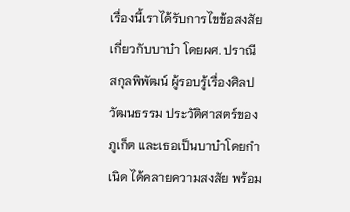เรื่องนี้เราได้รับการไขข้อสงสัยเกี่ยวกับบาบ๋า โดยผศ. ปราณี สกุลพิพัฒน์ ผู้รอบรู้เรื่องศิลปวัฒนธรรม ประวัติศาสตร์ของภูเก็ต และเธอเป็นบาบ๋าโดยกำเนิด ได้คลายความสงสัย พร้อม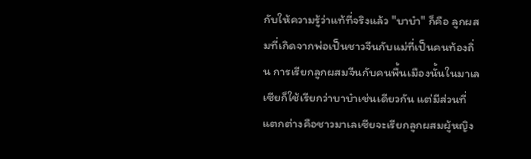กับให้ความรู้ว่าแท้ที่จริงแล้ว "บาบ๋า" ก็คือ ลูกผสมที่เกิดจากพ่อเป็นชาวจีนกับแม่ที่เป็นคนท้องถิ่น การเรียกลูกผสมจีนกับคนพื้นเมืองนั้นในมาเลเซียก็ใช้เรียกว่าบาบ๋าเช่นเดียวกัน แต่มีส่วนที่แตกต่างคือชาวมาเลเซียจะเรียกลูกผสมผู้หญิง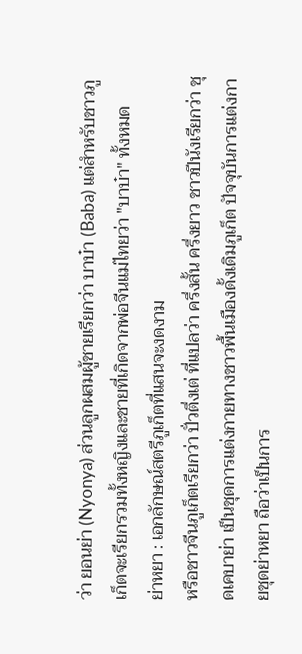ว่า ยอนย่า (Nyonya) ส่วนลูกผสมผู้ชายเรียกว่า บาบ๋า (Baba) แต่สำหรับชาวภูเก็ตจะเรียกรวมทั้งหญิงและชายที่เกิดจากพ่อจีนแม่ไทยว่า "บาบ๋า" ทั้งหมด
ย่าหยา : เอกลักษณ์สตรีภูเก็ตที่แสนจะงดงาม
หรือชาวจีนภูเก็ตเรียกว่า ปั่วตึ่งเต่ ที่แปลว่า ครึ่งสั้น ครึ่งยาว ชาวปีนังเรียกว่า ชุดเคบาย่า เป็นชุดการแต่งกายทางชาวพื้นเมืองดั้งเดิมภูเก็ต ปัจจุบันการแต่งกายชุดย่าหยา ถือว่าเป็นการ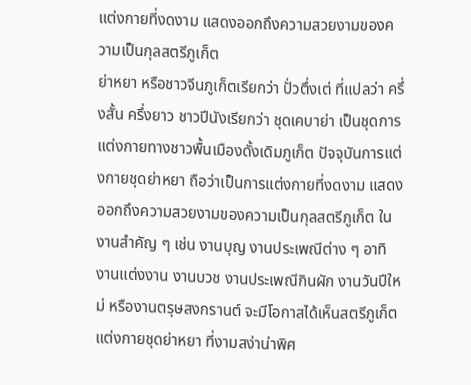แต่งกายที่งดงาม แสดงออกถึงความสวยงามของความเป็นกุลสตรีภูเก็ต
ย่าหยา หรือชาวจีนภูเก็ตเรียกว่า ปั่วตึ่งเต่ ที่แปลว่า ครึ่งสั้น ครึ่งยาว ชาวปีนังเรียกว่า ชุดเคบาย่า เป็นชุดการแต่งกายทางชาวพื้นเมืองดั้งเดิมภูเก็ต ปัจจุบันการแต่งกายชุดย่าหยา ถือว่าเป็นการแต่งกายที่งดงาม แสดงออกถึงความสวยงามของความเป็นกุลสตรีภูเก็ต ในงานสำคัญ ๆ เช่น งานบุญ งานประเพณีต่าง ๆ อาทิ งานแต่งงาน งานบวช งานประเพณีกินผัก งานวันปีใหม่ หรืองานตรุษสงกรานต์ จะมีโอกาสได้เห็นสตรีภูเก็ตแต่งกายชุดย่าหยา ที่งามสง่าน่าพิศ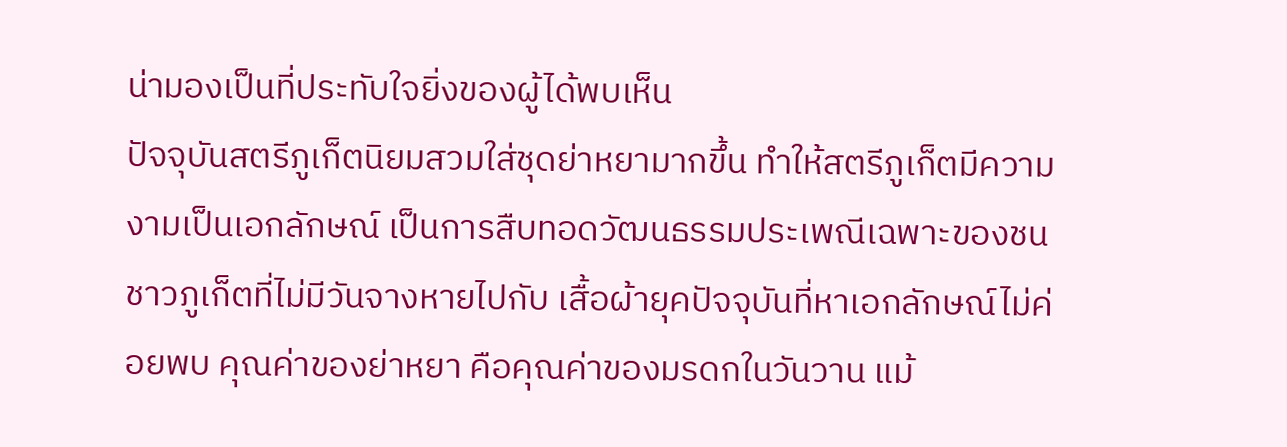น่ามองเป็นที่ประทับใจยิ่งของผู้ได้พบเห็น
ปัจจุบันสตรีภูเก็ตนิยมสวมใส่ชุดย่าหยามากขึ้น ทำให้สตรีภูเก็ตมีความงามเป็นเอกลักษณ์ เป็นการสืบทอดวัฒนธรรมประเพณีเฉพาะของชนชาวภูเก็ตที่ไม่มีวันจางหายไปกับ เสื้อผ้ายุคปัจจุบันที่หาเอกลักษณ์ไม่ค่อยพบ คุณค่าของย่าหยา คือคุณค่าของมรดกในวันวาน แม้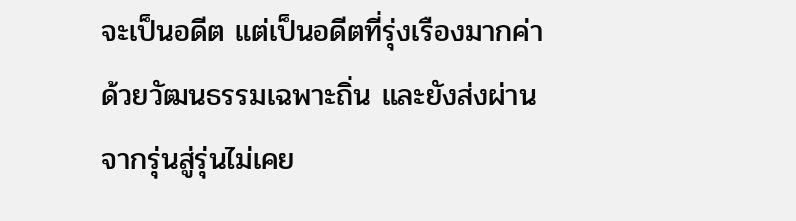จะเป็นอดีต แต่เป็นอดีตที่รุ่งเรืองมากค่าด้วยวัฒนธรรมเฉพาะถิ่น และยังส่งผ่านจากรุ่นสู่รุ่นไม่เคย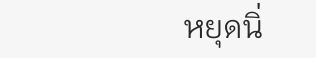หยุดนิ่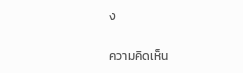ง

ความคิดเห็น